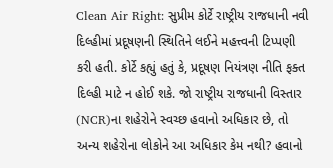Clean Air Right: સુપ્રીમ કોર્ટે રાષ્ટ્રીય રાજધાની નવી દિલ્હીમાં પ્રદૂષણની સ્થિતિને લઈને મહત્ત્વની ટિપ્પણી કરી હતી. કોર્ટે કહ્યું હતું કે, પ્રદૂષણ નિયંત્રણ નીતિ ફક્ત દિલ્હી માટે ન હોઈ શકે. જો રાષ્ટ્રીય રાજધાની વિસ્તાર (NCR)ના શહેરોને સ્વચ્છ હવાનો અધિકાર છે, તો અન્ય શહેરોના લોકોને આ અધિકાર કેમ નથી? હવાનો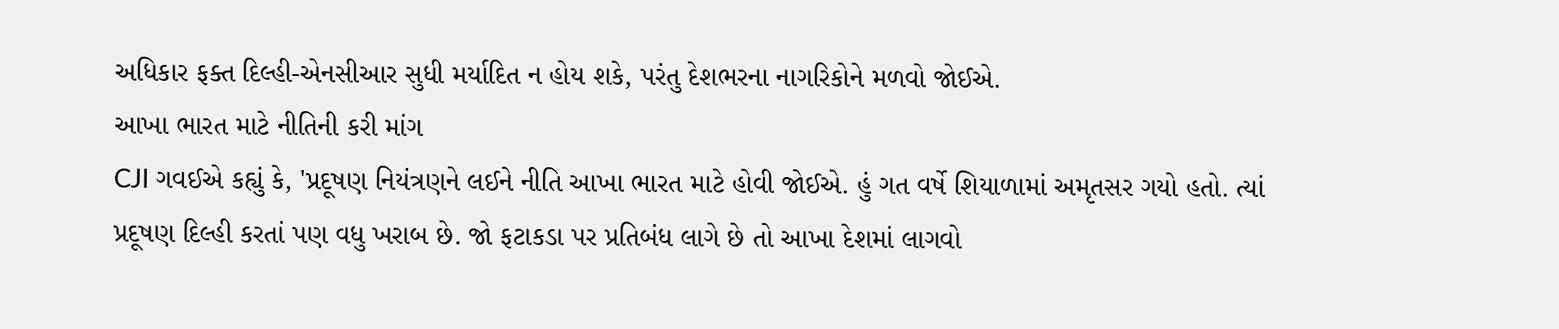અધિકાર ફક્ત દિલ્હી-એનસીઆર સુધી મર્યાદિત ન હોય શકે, પરંતુ દેશભરના નાગરિકોને મળવો જોઈએ.
આખા ભારત માટે નીતિની કરી માંગ
CJI ગવઈએ કહ્યું કે, 'પ્રદૂષણ નિયંત્રણને લઈને નીતિ આખા ભારત માટે હોવી જોઈએ. હું ગત વર્ષે શિયાળામાં અમૃતસર ગયો હતો. ત્યાં પ્રદૂષણ દિલ્હી કરતાં પણ વધુ ખરાબ છે. જો ફટાકડા પર પ્રતિબંધ લાગે છે તો આખા દેશમાં લાગવો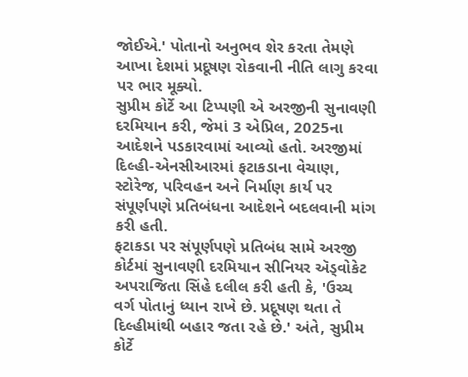જોઈએ.' પોતાનો અનુભવ શેર કરતા તેમણે આખા દેશમાં પ્રદૂષણ રોકવાની નીતિ લાગુ કરવા પર ભાર મૂક્યો.
સુપ્રીમ કોર્ટે આ ટિપ્પણી એ અરજીની સુનાવણી દરમિયાન કરી, જેમાં 3 એપ્રિલ, 2025ના આદેશને પડકારવામાં આવ્યો હતો. અરજીમાં દિલ્હી-એનસીઆરમાં ફટાકડાના વેચાણ, સ્ટોરેજ, પરિવહન અને નિર્માણ કાર્ય પર સંપૂર્ણપણે પ્રતિબંધના આદેશને બદલવાની માંગ કરી હતી.
ફટાકડા પર સંપૂર્ણપણે પ્રતિબંધ સામે અરજી
કોર્ટમાં સુનાવણી દરમિયાન સીનિયર ઍડ્વોકેટ અપરાજિતા સિંહે દલીલ કરી હતી કે, 'ઉચ્ચ વર્ગ પોતાનું ધ્યાન રાખે છે. પ્રદૂષણ થતા તે દિલ્હીમાંથી બહાર જતા રહે છે.' અંતે, સુપ્રીમ કોર્ટે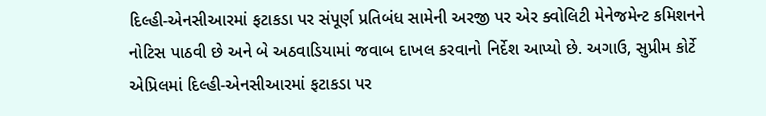દિલ્હી-એનસીઆરમાં ફટાકડા પર સંપૂર્ણ પ્રતિબંધ સામેની અરજી પર એર ક્વોલિટી મેનેજમેન્ટ કમિશનને નોટિસ પાઠવી છે અને બે અઠવાડિયામાં જવાબ દાખલ કરવાનો નિર્દેશ આપ્યો છે. અગાઉ, સુપ્રીમ કોર્ટે એપ્રિલમાં દિલ્હી-એનસીઆરમાં ફટાકડા પર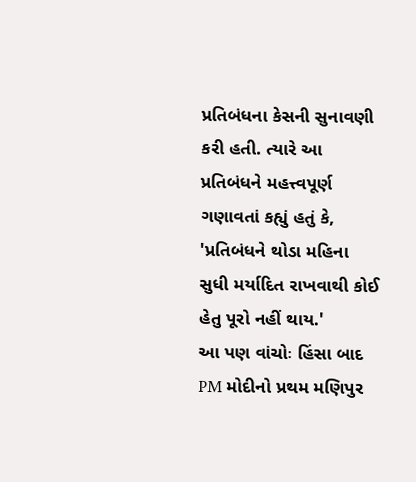પ્રતિબંધના કેસની સુનાવણી કરી હતી. ત્યારે આ પ્રતિબંધને મહત્ત્વપૂર્ણ ગણાવતાં કહ્યું હતું કે, 'પ્રતિબંધને થોડા મહિના સુધી મર્યાદિત રાખવાથી કોઈ હેતુ પૂરો નહીં થાય.'
આ પણ વાંચોઃ હિંસા બાદ PM મોદીનો પ્રથમ મણિપુર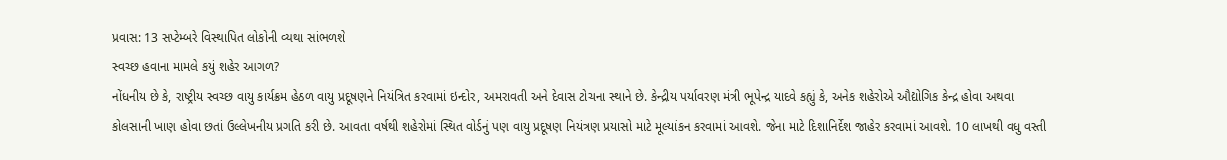પ્રવાસ: 13 સપ્ટેમ્બરે વિસ્થાપિત લોકોની વ્યથા સાંભળશે
સ્વચ્છ હવાના મામલે કયું શહેર આગળ?
નોંધનીય છે કે, રાષ્ટ્રીય સ્વચ્છ વાયુ કાર્યક્રમ હેઠળ વાયુ પ્રદૂષણને નિયંત્રિત કરવામાં ઇન્દોર, અમરાવતી અને દેવાસ ટોચના સ્થાને છે. કેન્દ્રીય પર્યાવરણ મંત્રી ભૂપેન્દ્ર યાદવે કહ્યું કે, અનેક શહેરોએ ઔદ્યોગિક કેન્દ્ર હોવા અથવા કોલસાની ખાણ હોવા છતાં ઉલ્લેખનીય પ્રગતિ કરી છે. આવતા વર્ષથી શહેરોમાં સ્થિત વોર્ડનું પણ વાયુ પ્રદૂષણ નિયંત્રણ પ્રયાસો માટે મૂલ્યાંકન કરવામાં આવશે. જેના માટે દિશાનિર્દેશ જાહેર કરવામાં આવશે. 10 લાખથી વધુ વસ્તી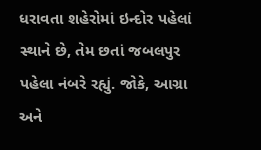ધરાવતા શહેરોમાં ઇન્દોર પહેલાં સ્થાને છે, તેમ છતાં જબલપુર પહેલા નંબરે રહ્યું. જોકે, આગ્રા અને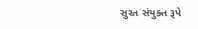સુરત સંયુક્ત રૂપે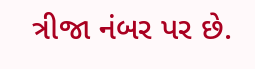ત્રીજા નંબર પર છે.